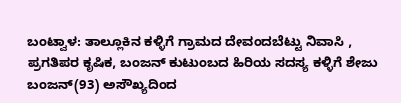ಬಂಟ್ವಾಳ: ತಾಲ್ಲೂಕಿನ ಕಳ್ಳಿಗೆ ಗ್ರಾಮದ ದೇವಂದಬೆಟ್ಟು ನಿವಾಸಿ , ಪ್ರಗತಿಪರ ಕೃಷಿಕ, ಬಂಜನ್ ಕುಟುಂಬದ ಹಿರಿಯ ಸದಸ್ಯ ಕಳ್ಳಿಗೆ ಶೇಜು ಬಂಜನ್(93) ಅಸೌಖ್ಯದಿಂದ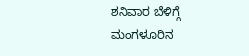ಶನಿವಾರ ಬೆಳಿಗ್ಗೆ ಮಂಗಳೂರಿನ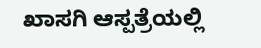ಖಾಸಗಿ ಆಸ್ಪತ್ರೆಯಲ್ಲಿ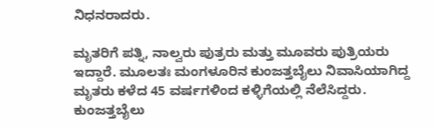ನಿಧನರಾದರು.

ಮೃತರಿಗೆ ಪತ್ನಿ, ನಾಲ್ವರು ಪುತ್ರರು ಮತ್ತು ಮೂವರು ಪುತ್ರಿಯರು ಇದ್ದಾರೆ. ಮೂಲತಃ ಮಂಗಳೂರಿನ ಕುಂಜತ್ತಬೈಲು ನಿವಾಸಿಯಾಗಿದ್ದ ಮೃತರು ಕಳೆದ 45 ವರ್ಷಗಳಿಂದ ಕಳ್ಳಿಗೆಯಲ್ಲಿ ನೆಲೆಸಿದ್ದರು.
ಕುಂಜತ್ತಬೈಲು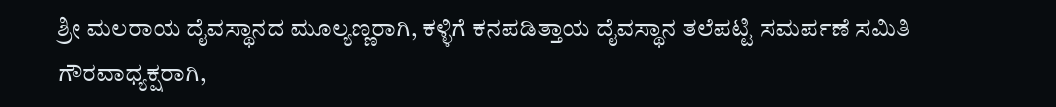ಶ್ರೀ ಮಲರಾಯ ದೈವಸ್ಥಾನದ ಮೂಲ್ಯಣ್ಣರಾಗಿ, ಕಳ್ಳಿಗೆ ಕನಪಡಿತ್ತಾಯ ದೈವಸ್ಥಾನ ತಲೆಪಟ್ಟಿ ಸಮರ್ಪಣೆ ಸಮಿತಿ ಗೌರವಾಧ್ಯಕ್ಷರಾಗಿ,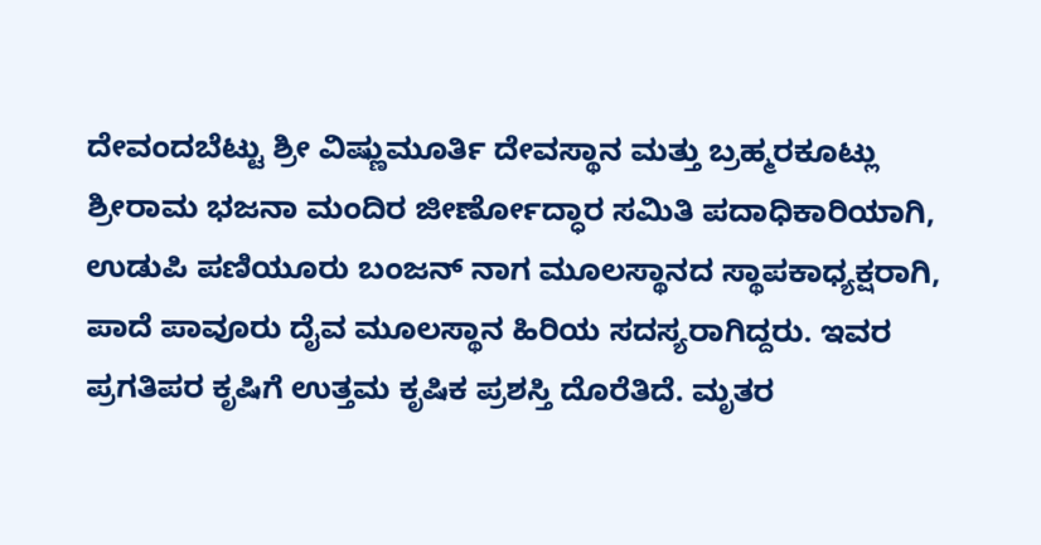ದೇವಂದಬೆಟ್ಟು ಶ್ರೀ ವಿಷ್ಣುಮೂರ್ತಿ ದೇವಸ್ಥಾನ ಮತ್ತು ಬ್ರಹ್ಮರಕೂಟ್ಲು ಶ್ರೀರಾಮ ಭಜನಾ ಮಂದಿರ ಜೀರ್ಣೋದ್ಧಾರ ಸಮಿತಿ ಪದಾಧಿಕಾರಿಯಾಗಿ, ಉಡುಪಿ ಪಣಿಯೂರು ಬಂಜನ್ ನಾಗ ಮೂಲಸ್ಥಾನದ ಸ್ಥಾಪಕಾಧ್ಯಕ್ಷರಾಗಿ, ಪಾದೆ ಪಾವೂರು ದೈವ ಮೂಲಸ್ಥಾನ ಹಿರಿಯ ಸದಸ್ಯರಾಗಿದ್ದರು. ಇವರ ಪ್ರಗತಿಪರ ಕೃಷಿಗೆ ಉತ್ತಮ ಕೃಷಿಕ ಪ್ರಶಸ್ತಿ ದೊರೆತಿದೆ. ಮೃತರ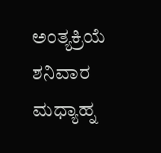ಅಂತ್ಯಕ್ರಿಯೆ ಶನಿವಾರ ಮಧ್ಯಾಹ್ನ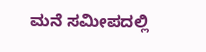ಮನೆ ಸಮೀಪದಲ್ಲಿ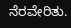ನೆರವೇರಿತು.